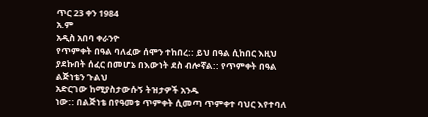ጥር 23 ቀን 1984
አ.ም
አዲስ አበባ ቀራንዮ
የጥምቀት በዓል ባለፈው ሰሞን ተከበረ:: ይህ በዓል ሲከበር እዚህ ያደኩበት ሰፈር በመሆኔ በእውነት ደስ ብሎኛል:: የጥምቀት በዓል ልጅነቴን ጉልህ
አድርገው ከሚያስታውሱኝ ትዝታዎች አንዱ
ነው:: በልጅነቴ በየዓመቱ ጥምቀት ሲመጣ ጥምቀተ ባህር እየተባለ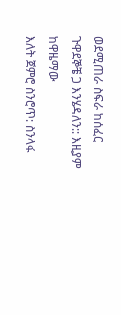ወደሚጠራ ስፍራ ከሰፈር ጉዋደኞቼ ጋ እንሄዳለን:: እዚያም ከዋዜማው
እለት ጀምሮ ስንሮጥ: ስንላፋ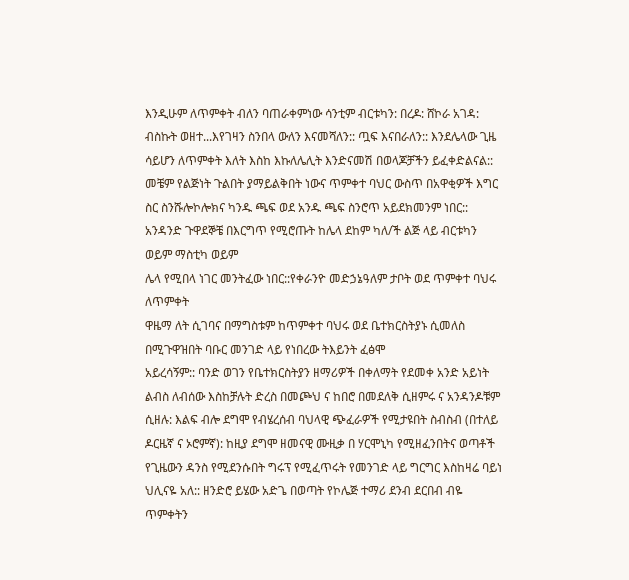እንዲሁም ለጥምቀት ብለን ባጠራቀምነው ሳንቲም ብርቱካን: በረዶ: ሸኮራ አገዳ: ብስኩት ወዘተ...እየገዛን ስንበላ ውለን እናመሻለን:: ጧፍ እናበራለን:: እንደሌላው ጊዜ ሳይሆን ለጥምቀት እለት እስከ እኩለሌሊት እንድናመሽ በወላጆቻችን ይፈቀድልናል::
መቼም የልጅነት ጉልበት ያማይልቅበት ነውና ጥምቀተ ባህር ውስጥ በአዋቂዎች እግር ስር ስንሹሎኮሎክና ካንዱ ጫፍ ወደ አንዱ ጫፍ ስንሮጥ አይደክመንም ነበር:: አንዳንድ ጉዋደኞቼ በእርግጥ የሚሮጡት ከሌላ ደከም ካለ/ች ልጅ ላይ ብርቱካን ወይም ማስቲካ ወይም
ሌላ የሚበላ ነገር መንትፈው ነበር::የቀራንዮ መድኃኔዓለም ታቦት ወደ ጥምቀተ ባህሩ ለጥምቀት
ዋዜማ ለት ሲገባና በማግስቱም ከጥምቀተ ባህሩ ወደ ቤተክርስትያኑ ሲመለስ በሚጉዋዝበት ባቡር መንገድ ላይ የነበረው ትእይንት ፈፅሞ
አይረሳኝም:: ባንድ ወገን የቤተክርስትያን ዘማሪዎች በቀለማት የደመቀ አንድ አይነት ልብስ ለብሰው እስከቻሉት ድረስ በመጮህ ና ከበሮ በመደለቅ ሲዘምሩ ና አንዳንዶቹም ሲዘሉ: እልፍ ብሎ ደግሞ የብሄረሰብ ባህላዊ ጭፈራዎች የሚታዩበት ስብስብ (በተለይ ዶርዜኛ ና ኦሮምኛ): ከዚያ ደግሞ ዘመናዊ ሙዚቃ በ ሃርሞኒካ የሚዘፈንበትና ወጣቶች የጊዜውን ዳንስ የሚደንሱበት ግሩፕ የሚፈጥሩት የመንገድ ላይ ግርግር እስከዛሬ ባይነ ህሊናዬ አለ:: ዘንድሮ ይሄው አድጌ በወጣት የኮሌጅ ተማሪ ደንብ ደርበብ ብዬ ጥምቀትን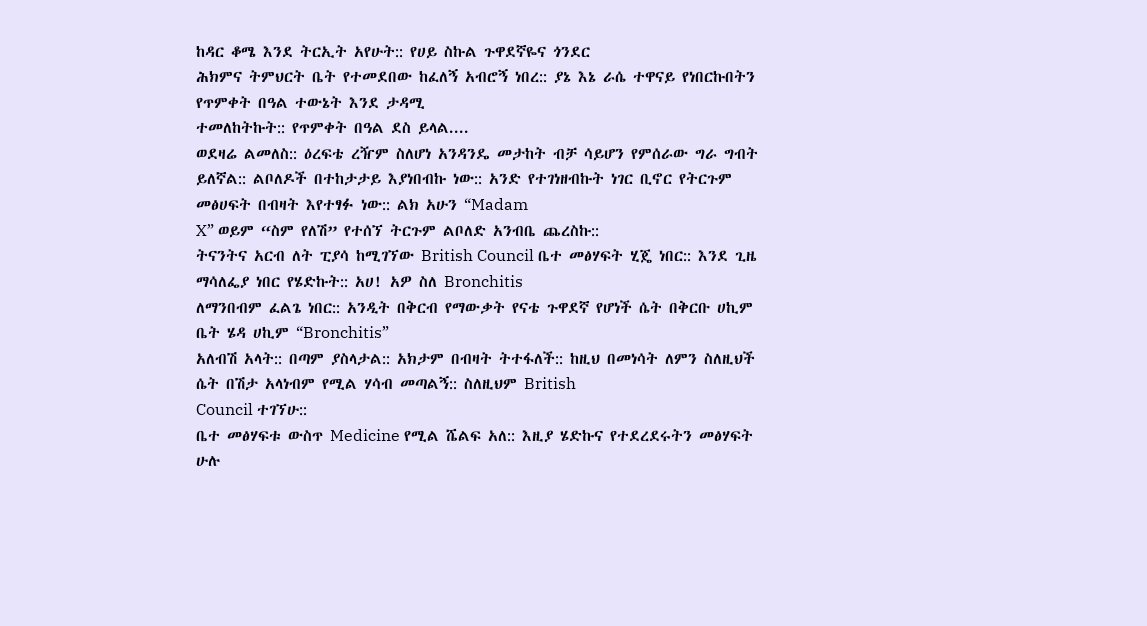ከዳር ቆሜ እንደ ትርኢት አየሁት:: የሀይ ስኩል ጉዋደኛዬና ጎንደር
ሕክምና ትምህርት ቤት የተመደበው ከፈለኝ አብሮኝ ነበረ:: ያኔ እኔ ራሴ ተዋናይ የነበርኩበትን የጥምቀት በዓል ተውኔት እንደ ታዳሚ
ተመለከትኩት:: የጥምቀት በዓል ደስ ይላል....
ወደዛሬ ልመለስ:: ዕረፍቴ ረዥም ስለሆነ አንዳንዴ መታከት ብቻ ሳይሆን የምሰራው ግራ ግብት ይለኛል:: ልቦለዶች በተከታታይ እያነበብኩ ነው:: አንድ የተገነዘብኩት ነገር ቢኖር የትርጉም መፅሀፍት በብዛት እየተፃፉ ነው:: ልክ አሁን “Madam
X” ወይም “ስም የለሽ” የተሰኘ ትርጉም ልቦለድ አንብቤ ጨረስኩ::
ትናንትና አርብ ለት ፒያሳ ከሚገኘው British Council ቤተ መፅሃፍት ሂጄ ነበር:: እንደ ጊዜ ማሳለፌያ ነበር የሄድኩት:: አሀ! አዎ ስለ Bronchitis
ለማንበብም ፈልጌ ነበር:: አንዲት በቅርብ የማውቃት የናቴ ጉዋደኛ የሆነች ሴት በቅርቡ ሀኪም ቤት ሄዳ ሀኪም “Bronchitis”
አለብሽ አላት:: በጣም ያስላታል:: አክታም በብዛት ትተፋለች:: ከዚህ በመነሳት ለምን ስለዚህች ሴት በሽታ አላነብም የሚል ሃሳብ መጣልኝ:: ስለዚህም British
Council ተገኘሁ::
ቤተ መፅሃፍቱ ውስጥ Medicine የሚል ሼልፍ አለ:: እዚያ ሄድኩና የተደረደሩትን መፅሃፍት ሁሉ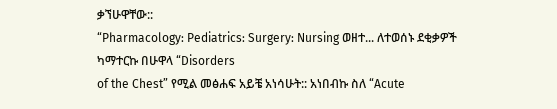ቃኘሁዋቸው::
“Pharmacology: Pediatrics: Surgery: Nursing ወዘተ... ለተወሰኑ ደቂቃዎች ካማተርኩ በሁዋላ “Disorders
of the Chest” የሚል መፅሐፍ አይቼ አነሳሁት:: አነበብኩ ስለ “Acute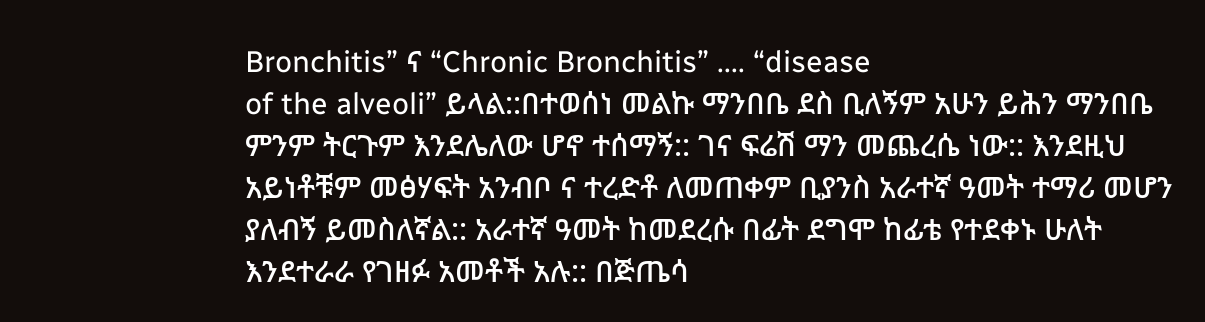Bronchitis” ና “Chronic Bronchitis” .... “disease
of the alveoli” ይላል::በተወሰነ መልኩ ማንበቤ ደስ ቢለኝም አሁን ይሕን ማንበቤ ምንም ትርጉም እንደሌለው ሆኖ ተሰማኝ:: ገና ፍሬሽ ማን መጨረሴ ነው:: እንደዚህ አይነቶቹም መፅሃፍት አንብቦ ና ተረድቶ ለመጠቀም ቢያንስ አራተኛ ዓመት ተማሪ መሆን ያለብኝ ይመስለኛል:: አራተኛ ዓመት ከመደረሱ በፊት ደግሞ ከፊቴ የተደቀኑ ሁለት እንደተራራ የገዘፉ አመቶች አሉ:: በጅጤሳ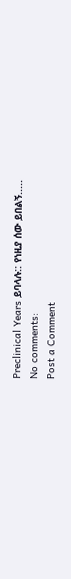Preclinical Years ይባላሉ:: የነዚያ ሰው ይበልኝ.....
No comments:
Post a Comment